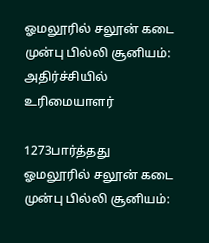ஓமலூரில் சலூன் கடை முன்பு பில்லி சூனியம்: அதிர்ச்சியில் உரிமையாளர்

1273பார்த்தது
ஓமலூரில் சலூன் கடை முன்பு பில்லி சூனியம்: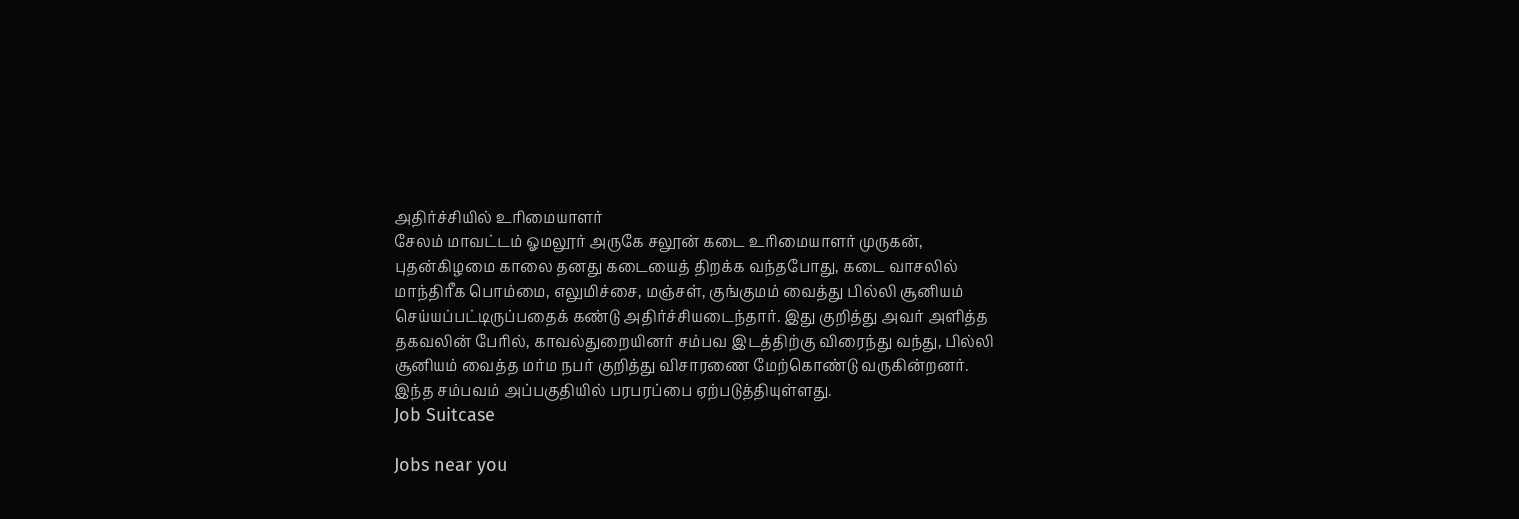அதிர்ச்சியில் உரிமையாளர்
சேலம் மாவட்டம் ஓமலூர் அருகே சலூன் கடை உரிமையாளர் முருகன், புதன்கிழமை காலை தனது கடையைத் திறக்க வந்தபோது, கடை வாசலில் மாந்திரீக பொம்மை, எலுமிச்சை, மஞ்சள், குங்குமம் வைத்து பில்லி சூனியம் செய்யப்பட்டிருப்பதைக் கண்டு அதிர்ச்சியடைந்தார். இது குறித்து அவர் அளித்த தகவலின் பேரில், காவல்துறையினர் சம்பவ இடத்திற்கு விரைந்து வந்து, பில்லி சூனியம் வைத்த மர்ம நபர் குறித்து விசாரணை மேற்கொண்டு வருகின்றனர். இந்த சம்பவம் அப்பகுதியில் பரபரப்பை ஏற்படுத்தியுள்ளது.
Job Suitcase

Jobs near you